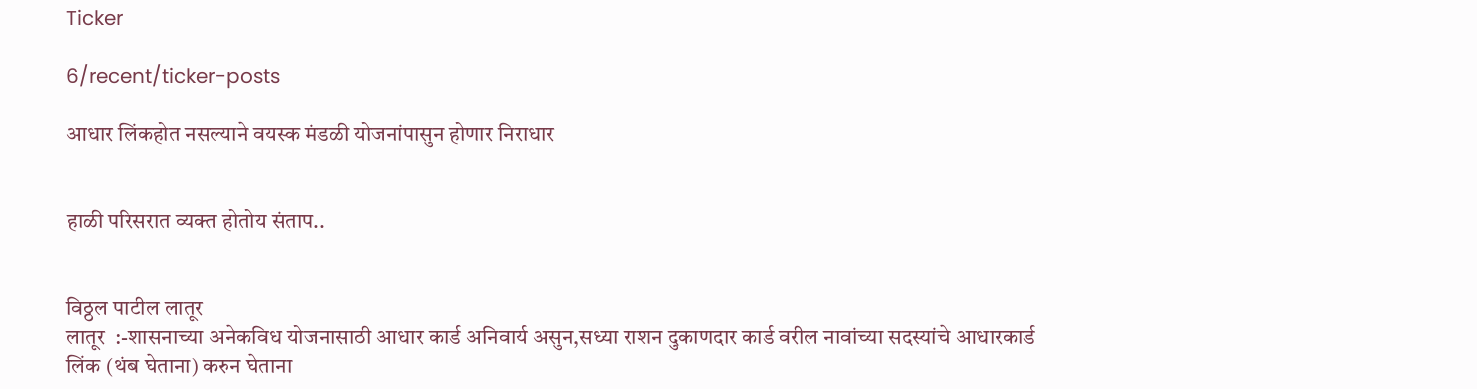Ticker

6/recent/ticker-posts

आधार लिंकहोत नसल्याने वयस्क मंडळी योजनांपासुन होणार निराधार


हाळी परिसरात व्यक्त होतोय संताप..


विठ्ठल पाटील लातूर
लातूर  :-शासनाच्या अनेकविध योजनासाठी आधार कार्ड अनिवार्य असुन,सध्या राशन दुकाणदार कार्ड वरील नावांच्या सदस्यांचे आधारकार्ड लिंक (थंब घेताना) करुन घेताना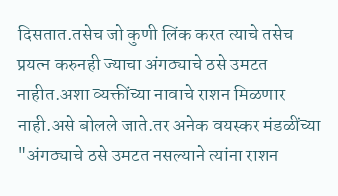दिसतात.तसेच जो कुणी लिंक करत त्याचे तसेच प्रयत्न करुनही ज्याचा अंगठ्याचे ठसे उमटत नाहीत.अशा व्यक्तींच्या नावाचे राशन मिळणार नाही.असे बोलले जाते.तर अनेक वयस्कर मंडळींच्या "अंगठ्याचे ठसे उमटत नसल्याने त्यांना राशन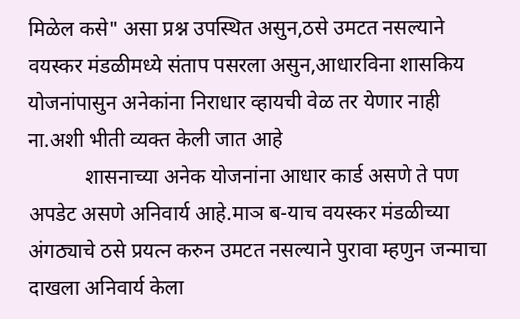मिळेल कसे" असा प्रश्न उपस्थित असुन,ठसे उमटत नसल्याने वयस्कर मंडळीमध्ये संताप पसरला असुन,आधारविना शासकिय योजनांपासुन अनेकांना निराधार व्हायची वेळ तर येणार नाही ना.अशी भीती व्यक्त केली जात आहे
           शासनाच्या अनेक योजनांना आधार कार्ड असणे ते पण अपडेट असणे अनिवार्य आहे.माञ ब-याच वयस्कर मंडळीच्या अंगठ्याचे ठसे प्रयत्न करुन उमटत नसल्याने पुरावा म्हणुन जन्माचा दाखला अनिवार्य केला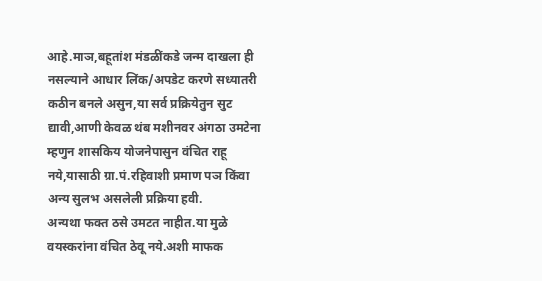आहे.माञ,बहूतांश मंडळींकडे जन्म दाखला ही नसल्याने आधार लिंक/अपडेट करणे सध्यातरी कठीन बनले असुन,या सर्व प्रक्रियेतुन सुट द्यावी,आणी केवळ थंब मशीनवर अंगठा उमटेना म्हणुन शासकिय योजनेपासुन वंचित राहू नये,यासाठी ग्रा.पं.रहिवाशी प्रमाण पञ किंवा अन्य सुलभ असलेली प्रक्रिया हवी.
अन्यथा फक्त ठसे उमटत नाहीत.या मुळे वयस्करांना वंचित ठेवू नये.अशी माफक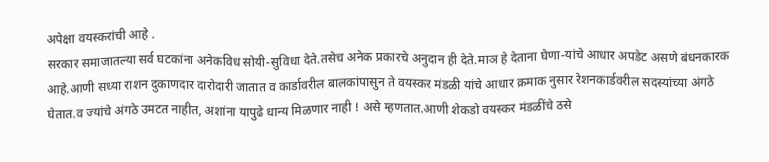अपेक्षा वयस्करांची आहे .
सरकार समाजातल्या सर्व घटकांना अनेकविध सोयी-सुविधा देते.तसेच अनेक प्रकारचे अनुदान ही देते.माञ हे देताना घेणा-यांचे आधार अपडेट असणे बंधनकारक आहे.आणी सध्या राशन दुकाणदार दारोदारी जातात व कार्डावरील बालकांपासुन ते वयस्कर मंडळी यांचे आधार क्रमाक नुसार रेशनकार्डवरील सदस्यांच्या अंगठे घेतात.व ज्यांचे अंगठे उमटत नाहीत, अशांना यापुढे धान्य मिळणार नाही ! असे म्हणतात.आणी शेकडो वयस्कर मंडळींचे ठसे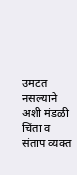उमटत नसल्याने अशी मंडळी चिंता व संताप व्यक्त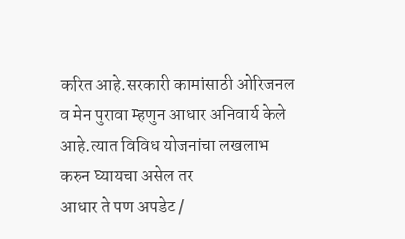करित आहे.सरकारी कामांसाठी ओरिजनल व मेन पुरावा म्हणुन आधार अनिवार्य केले आहे.त्यात विविध योजनांचा लखलाभ करुन घ्यायचा असेल तर
आधार ते पण अपडेट /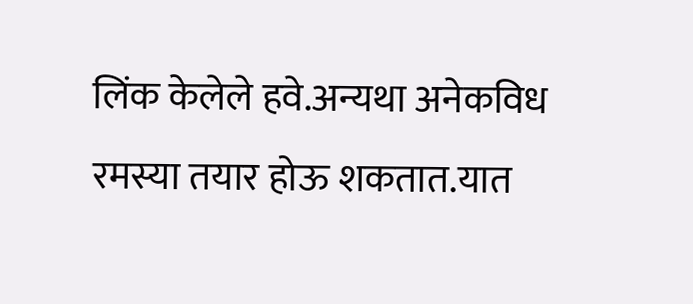लिंक केलेले हवे.अन्यथा अनेकविध रमस्या तयार होऊ शकतात.यात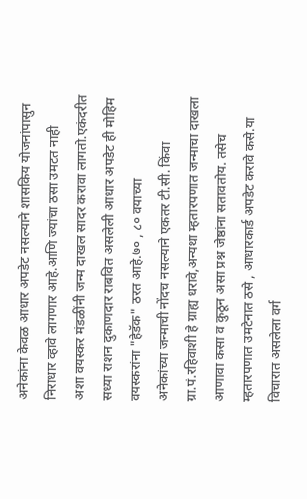अनेकांना केवळ आधार अपडेट नसल्याने शासकिय योजनांपासुन निराधार व्हावे लागणार आहे.आणि ज्यांचा ठसा उमटत नाही
अशा वयस्कर मंडळींनी जन्म दाखल सादर करावा लागतो.एकंदरीत सध्या राशन दुकाणदार राबवित असलेली आधार अपडेट ही मोहिम वयस्करांना "हेडॅक" ठरत आहे.७० , ८० वयाच्या
अनेकांच्या जन्माची नोंदच नसल्याने एकतर टी.सी. किंवा ग्रा.पं.रहिवाशी हे ग्राह्य धरावे,अन्यथा म्हतारपणात जन्माचा दाखला आणावा कसा व कुठून असा प्रश्न जेष्ठांना सतावतोय. तसेच म्हतारपणात उमटेनात ठसे , आधारकार्ड अपडेट करावे कसे.या विचारात असलेला वर्ग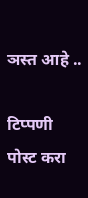ञस्त आहे ..

टिप्पणी पोस्ट करा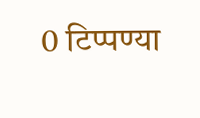0 टिप्पण्या